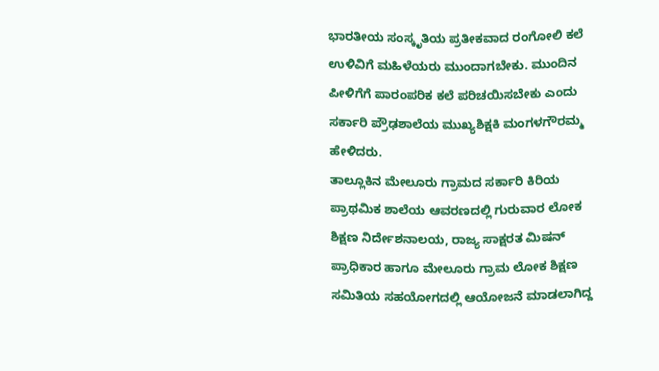ಭಾರತೀಯ ಸಂಸ್ಕೃತಿಯ ಪ್ರತೀಕವಾದ ರಂಗೋಲಿ ಕಲೆ ಉಳಿವಿಗೆ ಮಹಿಳೆಯರು ಮುಂದಾಗಬೇಕು. ಮುಂದಿನ ಪೀಳಿಗೆಗೆ ಪಾರಂಪರಿಕ ಕಲೆ ಪರಿಚಯಿಸಬೇಕು ಎಂದು ಸರ್ಕಾರಿ ಪ್ರೌಢಶಾಲೆಯ ಮುಖ್ಯಶಿಕ್ಷಕಿ ಮಂಗಳಗೌರಮ್ಮ ಹೇಳಿದರು.
ತಾಲ್ಲೂಕಿನ ಮೇಲೂರು ಗ್ರಾಮದ ಸರ್ಕಾರಿ ಕಿರಿಯ ಪ್ರಾಥಮಿಕ ಶಾಲೆಯ ಆವರಣದಲ್ಲಿ ಗುರುವಾರ ಲೋಕ ಶಿಕ್ಷಣ ನಿರ್ದೇಶನಾಲಯ, ರಾಜ್ಯ ಸಾಕ್ಷರತ ಮಿಷನ್ ಪ್ರಾಧಿಕಾರ ಹಾಗೂ ಮೇಲೂರು ಗ್ರಾಮ ಲೋಕ ಶಿಕ್ಷಣ ಸಮಿತಿಯ ಸಹಯೋಗದಲ್ಲಿ ಆಯೋಜನೆ ಮಾಡಲಾಗಿದ್ದ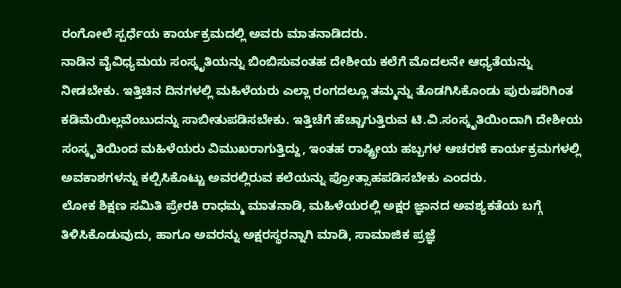ರಂಗೋಲೆ ಸ್ಪರ್ಧೆಯ ಕಾರ್ಯಕ್ರಮದಲ್ಲಿ ಅವರು ಮಾತನಾಡಿದರು.
ನಾಡಿನ ವೈವಿಧ್ಯಮಯ ಸಂಸ್ಕೃತಿಯನ್ನು ಬಿಂಬಿಸುವಂತಹ ದೇಶೀಯ ಕಲೆಗೆ ಮೊದಲನೇ ಆಧ್ಯತೆಯನ್ನು ನೀಡಬೇಕು. ಇತ್ತಿಚಿನ ದಿನಗಳಲ್ಲಿ ಮಹಿಳೆಯರು ಎಲ್ಲಾ ರಂಗದಲ್ಲೂ ತಮ್ಮನ್ನು ತೊಡಗಿಸಿಕೊಂಡು ಪುರುಷರಿಗಿಂತ ಕಡಿಮೆಯಿಲ್ಲವೆಂಬುದನ್ನು ಸಾಬೀತುಪಡಿಸಬೇಕು. ಇತ್ತಿಚೆಗೆ ಹೆಚ್ಚಾಗುತ್ತಿರುವ ಟಿ.ವಿ.ಸಂಸ್ಕೃತಿಯಿಂದಾಗಿ ದೇಶೀಯ ಸಂಸ್ಕೃತಿಯಿಂದ ಮಹಿಳೆಯರು ವಿಮುಖರಾಗುತ್ತಿದ್ದು, ಇಂತಹ ರಾಷ್ಟ್ರೀಯ ಹಬ್ಬಗಳ ಆಚರಣೆ ಕಾರ್ಯಕ್ರಮಗಳಲ್ಲಿ ಅವಕಾಶಗಳನ್ನು ಕಲ್ಪಿಸಿಕೊಟ್ಟು ಅವರಲ್ಲಿರುವ ಕಲೆಯನ್ನು ಪ್ರೋತ್ಸಾಹಪಡಿಸಬೇಕು ಎಂದರು.
ಲೋಕ ಶಿಕ್ಷಣ ಸಮಿತಿ ಪ್ರೇರಕಿ ರಾಧಮ್ಮ ಮಾತನಾಡಿ, ಮಹಿಳೆಯರಲ್ಲಿ ಅಕ್ಷರ ಜ್ಞಾನದ ಅವಶ್ಯಕತೆಯ ಬಗ್ಗೆ ತಿಳಿಸಿಕೊಡುವುದು, ಹಾಗೂ ಅವರನ್ನು ಅಕ್ಷರಸ್ಥರನ್ನಾಗಿ ಮಾಡಿ, ಸಾಮಾಜಿಕ ಪ್ರಜ್ಞೆ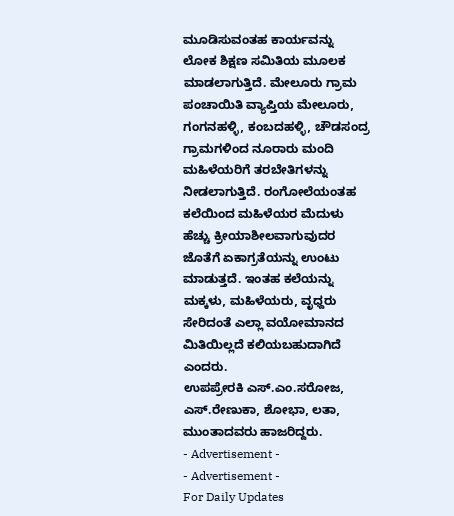ಮೂಡಿಸುವಂತಹ ಕಾರ್ಯವನ್ನು ಲೋಕ ಶಿಕ್ಷಣ ಸಮಿತಿಯ ಮೂಲಕ ಮಾಡಲಾಗುತ್ತಿದೆ. ಮೇಲೂರು ಗ್ರಾಮ ಪಂಚಾಯಿತಿ ವ್ಯಾಪ್ತಿಯ ಮೇಲೂರು, ಗಂಗನಹಳ್ಳಿ, ಕಂಬದಹಳ್ಳಿ, ಚೌಡಸಂದ್ರ ಗ್ರಾಮಗಳಿಂದ ನೂರಾರು ಮಂದಿ ಮಹಿಳೆಯರಿಗೆ ತರಬೇತಿಗಳನ್ನು ನೀಡಲಾಗುತ್ತಿದೆ. ರಂಗೋಲೆಯಂತಹ ಕಲೆಯಿಂದ ಮಹಿಳೆಯರ ಮೆದುಳು ಹೆಚ್ಚು ಕ್ರೀಯಾಶೀಲವಾಗುವುದರ ಜೊತೆಗೆ ಏಕಾಗ್ರತೆಯನ್ನು ಉಂಟು ಮಾಡುತ್ತದೆ. ಇಂತಹ ಕಲೆಯನ್ನು ಮಕ್ಕಳು, ಮಹಿಳೆಯರು, ವೃಧ್ದರು ಸೇರಿದಂತೆ ಎಲ್ಲಾ ವಯೋಮಾನದ ಮಿತಿಯಿಲ್ಲದೆ ಕಲಿಯಬಹುದಾಗಿದೆ ಎಂದರು.
ಉಪಪ್ರೇರಕಿ ಎಸ್.ಎಂ.ಸರೋಜ, ಎಸ್.ರೇಣುಕಾ, ಶೋಭಾ, ಲತಾ, ಮುಂತಾದವರು ಹಾಜರಿದ್ದರು.
- Advertisement -
- Advertisement -
For Daily Updates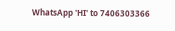WhatsApp 'HI' to 7406303366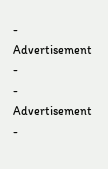- Advertisement -
- Advertisement -